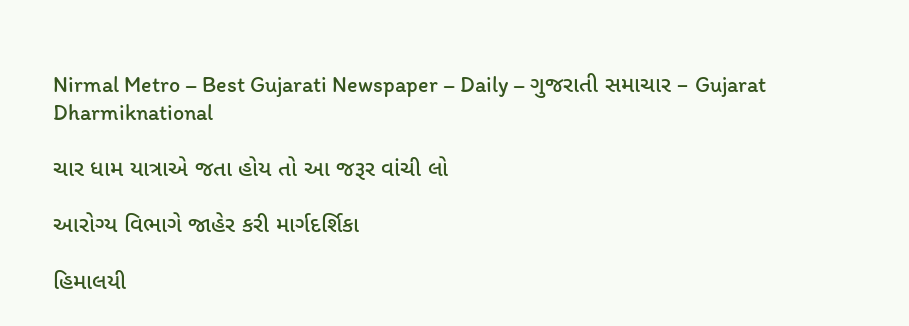Nirmal Metro – Best Gujarati Newspaper – Daily – ગુજરાતી સમાચાર – Gujarat
Dharmiknational

ચાર ધામ યાત્રાએ જતા હોય તો આ જરૂર વાંચી લો

આરોગ્ય વિભાગે જાહેર કરી માર્ગદર્શિકા

હિમાલયી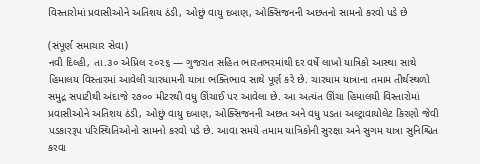વિસ્તારોમાં પ્રવાસીઓને અતિશય ઠંડી, ઓછું વાયુ દબાણ, ઓક્સિજનની અછતનો સામનો કરવો પડે છે

(સંપૂર્ણ સમાચાર સેવા)
નવી દિલ્હી, તા.૩૦ એપ્રિલ ૨૦૨૬ — ગુજરાત સહિત ભારતભરમાંથી દર વર્ષે લાખો યાત્રિકો આસ્થા સાથે હિમાલય વિસ્તારમાં આવેલી ચારધામની યાત્રા ભક્તિભાવ સાથે પૂર્ણ કરે છે. ચારધામ યાત્રાના તમામ તીર્થસ્થળો સમુદ્ર સપાટીથી અંદાજે ૨૭૦૦ મીટરથી વધુ ઊંચાઈ પર આવેલા છે. આ અત્યંત ઊંચા હિમાલયી વિસ્તારોમાં પ્રવાસીઓને અતિશય ઠંડી, ઓછું વાયુ દબાણ, ઓક્સિજનની અછત અને વધુ પડતા અલ્ટ્રાવાયોલેટ કિરણો જેવી પડકારરૂપ પરિસ્થિતિઓનો સામનો કરવો પડે છે. આવા સમયે તમામ યાત્રિકોની સુરક્ષા અને સુગમ યાત્રા સુનિશ્ચિત કરવા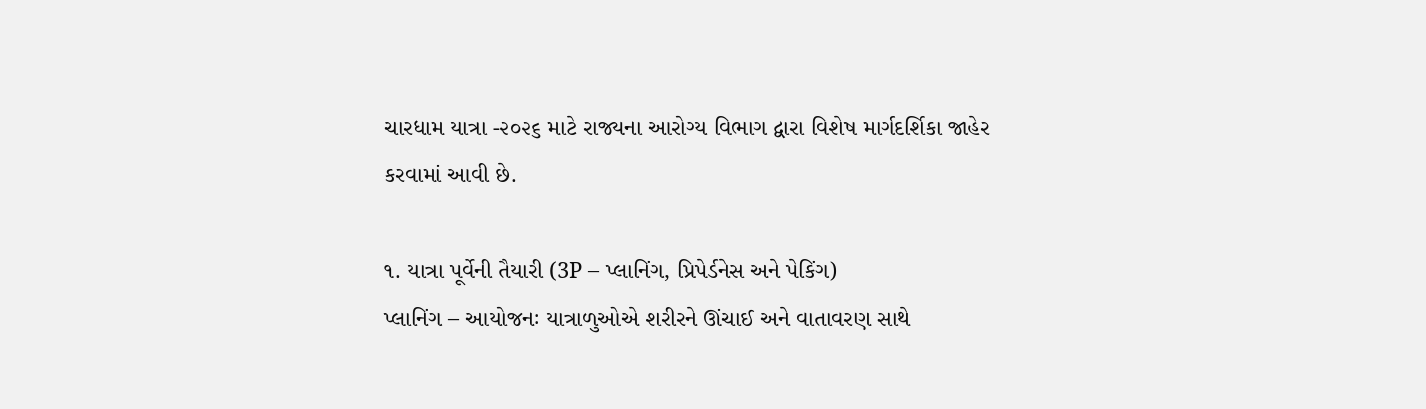ચારધામ યાત્રા -૨૦૨૬ માટે રાજ્યના આરોગ્ય વિભાગ દ્વારા વિશેષ માર્ગદર્શિકા જાહેર કરવામાં આવી છે.

૧. યાત્રા પૂર્વેની તૈયારી (3P – પ્લાનિંગ, પ્રિપેર્ડનેસ અને પેકિંગ)
પ્લાનિંગ – આયોજનઃ યાત્રાળુઓએ શરીરને ઊંચાઈ અને વાતાવરણ સાથે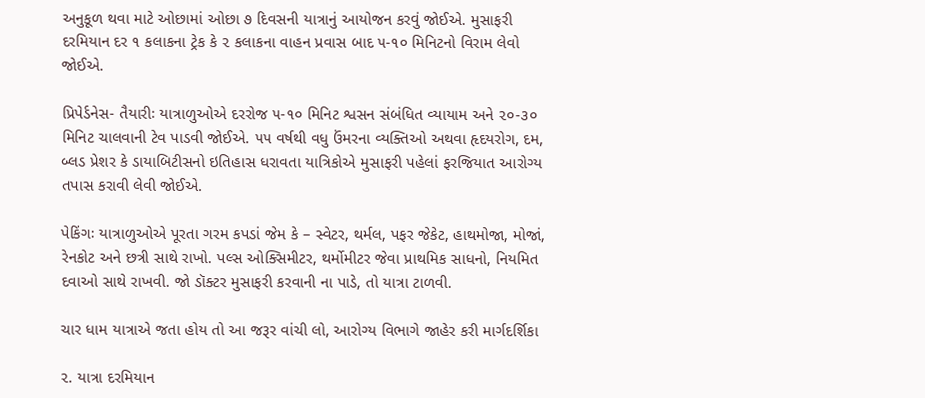અનુકૂળ થવા માટે ઓછામાં ઓછા ૭ દિવસની યાત્રાનું આયોજન કરવું જોઈએ. મુસાફરી દરમિયાન દર ૧ કલાકના ટ્રેક કે ૨ કલાકના વાહન પ્રવાસ બાદ ૫-૧૦ મિનિટનો વિરામ લેવો જોઈએ.

પ્રિપેર્ડનેસ- તૈયારીઃ યાત્રાળુઓએ દરરોજ ૫-૧૦ મિનિટ શ્વસન સંબંધિત વ્યાયામ અને ૨૦-૩૦ મિનિટ ચાલવાની ટેવ પાડવી જોઈએ. ૫૫ વર્ષથી વધુ ઉંમરના વ્યક્તિઓ અથવા હૃદયરોગ, દમ, બ્લડ પ્રેશર કે ડાયાબિટીસનો ઇતિહાસ ધરાવતા યાત્રિકોએ મુસાફરી પહેલાં ફરજિયાત આરોગ્ય તપાસ કરાવી લેવી જોઈએ.

પેકિંગઃ યાત્રાળુઓએ પૂરતા ગરમ કપડાં જેમ કે – સ્વેટર, થર્મલ, પફર જેકેટ, હાથમોજા, મોજાં, રેનકોટ અને છત્રી સાથે રાખો. પલ્સ ઓક્સિમીટર, થર્મોમીટર જેવા પ્રાથમિક સાધનો, નિયમિત દવાઓ સાથે રાખવી. જો ડૉક્ટર મુસાફરી કરવાની ના પાડે, તો યાત્રા ટાળવી.

ચાર ધામ યાત્રાએ જતા હોય તો આ જરૂર વાંચી લો, આરોગ્ય વિભાગે જાહેર કરી માર્ગદર્શિકા

૨. યાત્રા દરમિયાન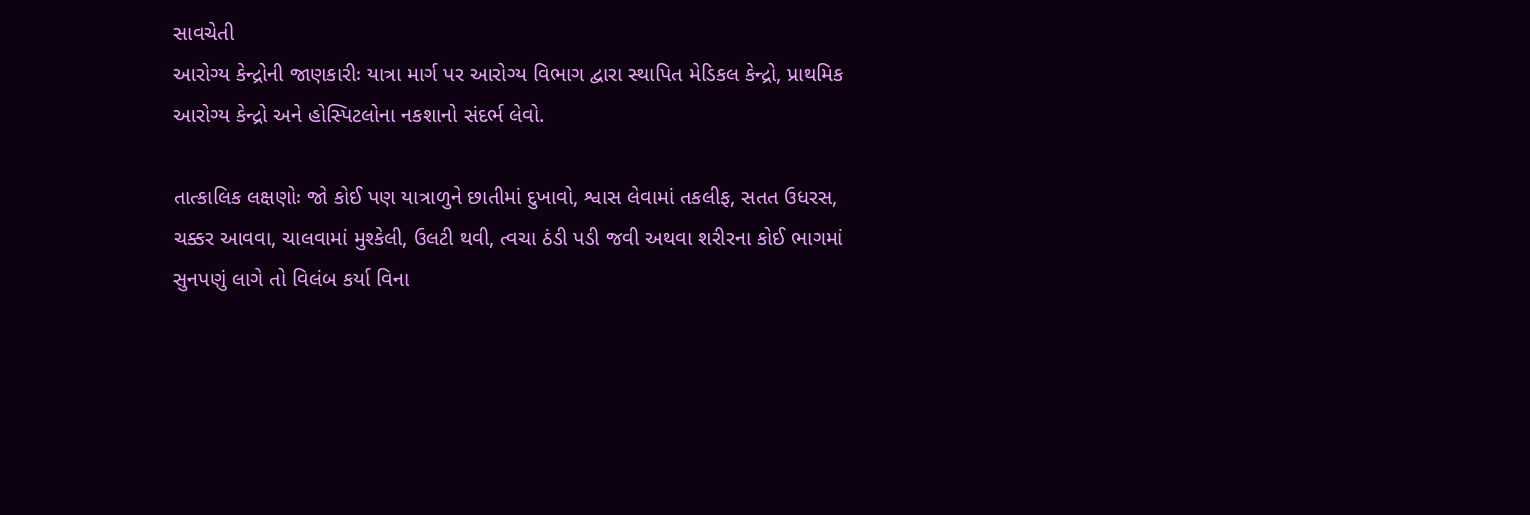સાવચેતી
આરોગ્ય કેન્દ્રોની જાણકારીઃ યાત્રા માર્ગ પર આરોગ્ય વિભાગ દ્વારા સ્થાપિત મેડિકલ કેન્દ્રો, પ્રાથમિક આરોગ્ય કેન્દ્રો અને હોસ્પિટલોના નકશાનો સંદર્ભ લેવો.

તાત્કાલિક લક્ષણોઃ જો કોઈ પણ યાત્રાળુને છાતીમાં દુખાવો, શ્વાસ લેવામાં તકલીફ, સતત ઉધરસ, ચક્કર આવવા, ચાલવામાં મુશ્કેલી, ઉલટી થવી, ત્વચા ઠંડી પડી જવી અથવા શરીરના કોઈ ભાગમાં સુનપણું લાગે તો વિલંબ કર્યા વિના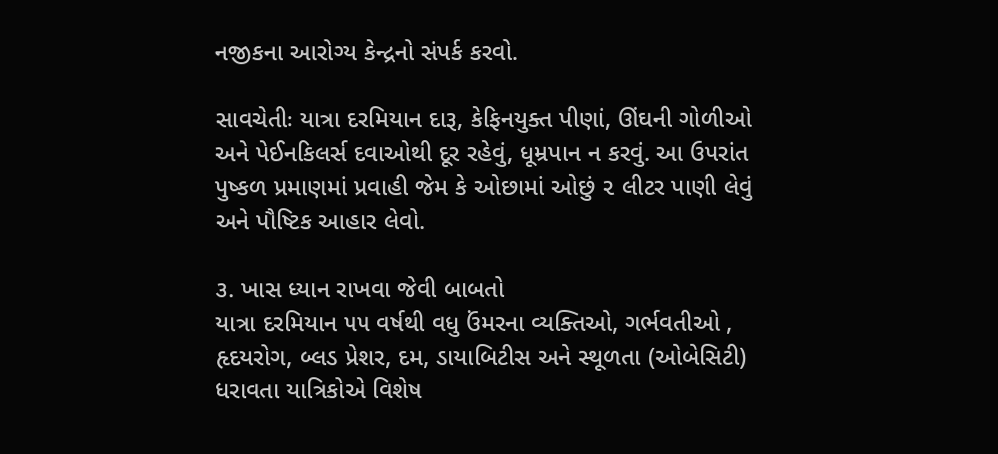નજીકના આરોગ્ય કેન્દ્રનો સંપર્ક કરવો.

સાવચેતીઃ યાત્રા દરમિયાન દારૂ, કેફિનયુક્ત પીણાં, ઊંઘની ગોળીઓ અને પેઈનકિલર્સ દવાઓથી દૂર રહેવું, ધૂમ્રપાન ન કરવું. આ ઉપરાંત પુષ્કળ પ્રમાણમાં પ્રવાહી જેમ કે ઓછામાં ઓછું ૨ લીટર પાણી લેવું અને પૌષ્ટિક આહાર લેવો.

૩. ખાસ ધ્યાન રાખવા જેવી બાબતો
યાત્રા દરમિયાન ૫૫ વર્ષથી વધુ ઉંમરના વ્યક્તિઓ, ગર્ભવતીઓ , હૃદયરોગ, બ્લડ પ્રેશર, દમ, ડાયાબિટીસ અને સ્થૂળતા (ઓબેસિટી) ધરાવતા યાત્રિકોએ વિશેષ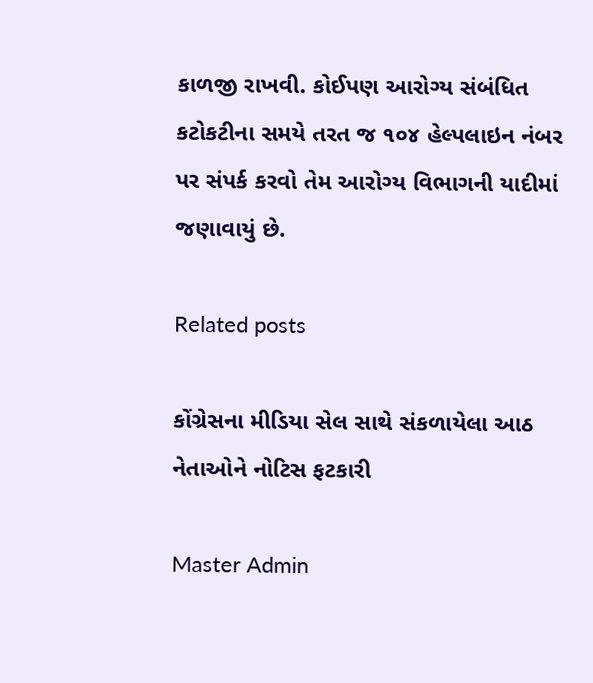કાળજી રાખવી. કોઈપણ આરોગ્ય સંબંધિત કટોકટીના સમયે તરત જ ૧૦૪ હેલ્પલાઇન નંબર પર સંપર્ક કરવો તેમ આરોગ્ય વિભાગની યાદીમાં જણાવાયું છે.

Related posts

કોંગ્રેસના મીડિયા સેલ સાથે સંકળાયેલા આઠ નેતાઓને નોટિસ ફટકારી

Master Admin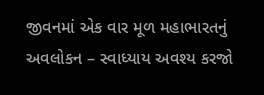જીવનમાં એક વાર મૂળ મહાભારતનું અવલોકન – સ્વાધ્યાય અવશ્ય કરજો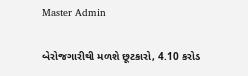Master Admin

બેરોજગારીથી મળશે છૂટકારો, 4.10 કરોડ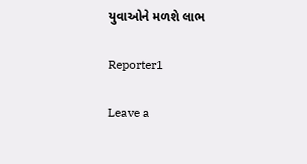યુવાઓને મળશે લાભ

Reporter1

Leave a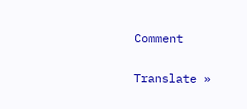Comment

Translate »